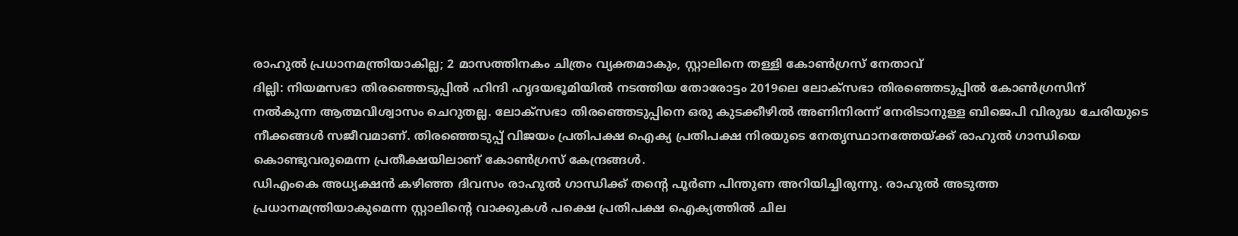രാഹുൽ പ്രധാനമന്ത്രിയാകില്ല; 2 മാസത്തിനകം ചിത്രം വ്യക്തമാകും, സ്റ്റാലിനെ തള്ളി കോൺഗ്രസ് നേതാവ്
ദില്ലി: നിയമസഭാ തിരഞ്ഞെടുപ്പിൽ ഹിന്ദി ഹൃദയഭൂമിയിൽ നടത്തിയ തോരോട്ടം 2019ലെ ലോക്സഭാ തിരഞ്ഞെടുപ്പിൽ കോൺഗ്രസിന് നൽകുന്ന ആത്മവിശ്വാസം ചെറുതല്ല. ലോക്സഭാ തിരഞ്ഞെടുപ്പിനെ ഒരു കുടക്കീഴിൽ അണിനിരന്ന് നേരിടാനുള്ള ബിജെപി വിരുദ്ധ ചേരിയുടെ നീക്കങ്ങൾ സജീവമാണ്. തിരഞ്ഞെടുപ്പ് വിജയം പ്രതിപക്ഷ ഐക്യ പ്രതിപക്ഷ നിരയുടെ നേതൃസ്ഥാനത്തേയ്ക്ക് രാഹുൽ ഗാന്ധിയെ കൊണ്ടുവരുമെന്ന പ്രതീക്ഷയിലാണ് കോൺഗ്രസ് കേന്ദ്രങ്ങൾ.
ഡിഎംകെ അധ്യക്ഷൻ കഴിഞ്ഞ ദിവസം രാഹുൽ ഗാന്ധിക്ക് തന്റെ പൂർണ പിന്തുണ അറിയിച്ചിരുന്നു. രാഹുൽ അടുത്ത പ്രധാനമന്ത്രിയാകുമെന്ന സ്റ്റാലിന്റെ വാക്കുകൾ പക്ഷെ പ്രതിപക്ഷ ഐക്യത്തിൽ ചില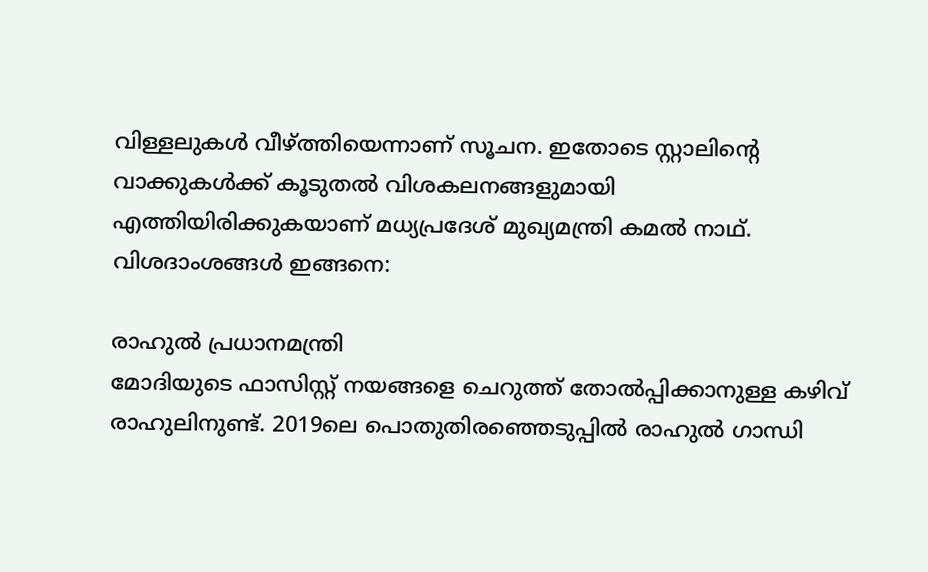വിള്ളലുകൾ വീഴ്ത്തിയെന്നാണ് സൂചന. ഇതോടെ സ്റ്റാലിന്റെ വാക്കുകൾക്ക് കൂടുതൽ വിശകലനങ്ങളുമായി എത്തിയിരിക്കുകയാണ് മധ്യപ്രദേശ് മുഖ്യമന്ത്രി കമൽ നാഥ്. വിശദാംശങ്ങൾ ഇങ്ങനെ:

രാഹുൽ പ്രധാനമന്ത്രി
മോദിയുടെ ഫാസിസ്റ്റ് നയങ്ങളെ ചെറുത്ത് തോൽപ്പിക്കാനുള്ള കഴിവ് രാഹുലിനുണ്ട്. 2019ലെ പൊതുതിരഞ്ഞെടുപ്പിൽ രാഹുൽ ഗാന്ധി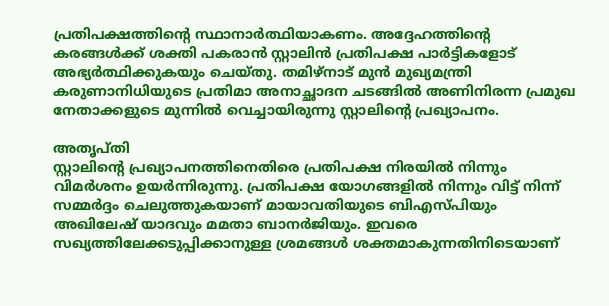പ്രതിപക്ഷത്തിന്റെ സ്ഥാനാർത്ഥിയാകണം. അദ്ദേഹത്തിന്റെ കരങ്ങൾക്ക് ശക്തി പകരാൻ സ്റ്റാലിൻ പ്രതിപക്ഷ പാർട്ടികളോട് അഭ്യർത്ഥിക്കുകയും ചെയ്തു. തമിഴ്നാട് മുൻ മുഖ്യമന്ത്രി കരുണാനിധിയുടെ പ്രതിമാ അനാച്ഛാദന ചടങ്ങിൽ അണിനിരന്ന പ്രമുഖ നേതാക്കളുടെ മുന്നിൽ വെച്ചായിരുന്നു സ്റ്റാലിന്റെ പ്രഖ്യാപനം.

അതൃപ്തി
സ്റ്റാലിന്റെ പ്രഖ്യാപനത്തിനെതിരെ പ്രതിപക്ഷ നിരയിൽ നിന്നും വിമർശനം ഉയർന്നിരുന്നു. പ്രതിപക്ഷ യോഗങ്ങളിൽ നിന്നും വിട്ട് നിന്ന് സമ്മർദ്ദം ചെലുത്തുകയാണ് മായാവതിയുടെ ബിഎസ്പിയും അഖിലേഷ് യാദവും മമതാ ബാനർജിയും. ഇവരെ സഖ്യത്തിലേക്കടുപ്പിക്കാനുള്ള ശ്രമങ്ങൾ ശക്തമാകുന്നതിനിടെയാണ്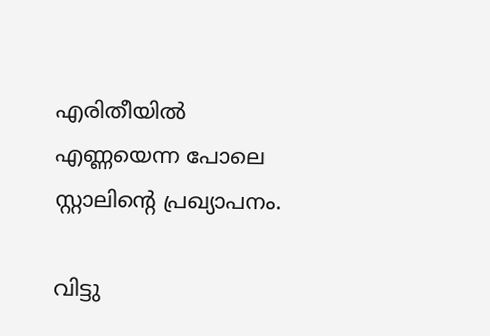എരിതീയിൽ എണ്ണയെന്ന പോലെ സ്റ്റാലിന്റെ പ്രഖ്യാപനം.

വിട്ടു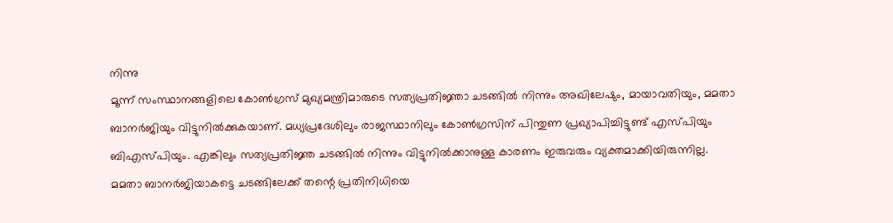നിന്നു
മൂന്ന് സംസ്ഥാനങ്ങളിലെ കോൺഗ്രസ് മുഖ്യമന്ത്രിമാരുടെ സത്യപ്രതിജ്ഞാ ചടങ്ങിൽ നിന്നും അഖിലേഷും, മായാവതിയും, മമതാ ബാനർജിയും വിട്ടുനിൽക്കുകയാണ്. മധ്യപ്രദേശിലും രാജസ്ഥാനിലും കോൺഗ്രസിന് പിന്തുണ പ്രഖ്യാപിച്ചിട്ടുണ്ട് എസ്പിയും ബിഎസ്പിയും. എങ്കിലും സത്യപ്രതിജ്ഞ ചടങ്ങിൽ നിന്നും വിട്ടുനിൽക്കാനുള്ള കാരണം ഇരുവരും വ്യക്തമാക്കിയിരുന്നില്ല. മമതാ ബാനർജിയാകട്ടെ ചടങ്ങിലേക്ക് തന്റെ പ്രതിനിധിയെ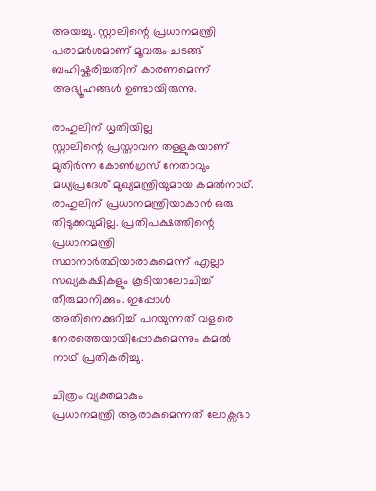അയച്ചു. സ്റ്റാലിന്റെ പ്രധാനമന്ത്രി പരാമർശമാണ് മൂവരും ചടങ്ങ് ബഹിഷ്കരിച്ചതിന് കാരണമെന്ന് അഭ്യൂഹങ്ങൾ ഉണ്ടായിരുന്നു.

രാഹുലിന് ധൃതിയില്ല
സ്റ്റാലിന്റെ പ്രസ്താവന തള്ളുകയാണ് മുതിർന്ന കോൺഗ്രസ് നേതാവും മധ്യപ്രദേശ് മുഖ്യമന്ത്രിയുമായ കമൽനാഥ്. രാഹുലിന് പ്രധാനമന്ത്രിയാകാൻ ഒരു തിടുക്കവുമില്ല. പ്രതിപക്ഷത്തിന്റെ പ്രധാനമന്ത്രി സ്ഥാനാർത്ഥിയാരാകുമെന്ന് എല്ലാ സഖ്യകക്ഷികളും കൂടിയാലോചിച്ച് തീരുമാനിക്കും. ഇപ്പോൾ അതിനെക്കുറിച്ച് പറയുന്നത് വളരെ നേരത്തെയായിപ്പോകുമെന്നും കമൽ നാഥ് പ്രതികരിച്ചു.

ചിത്രം വ്യക്തമാകും
പ്രധാനമന്ത്രി ആരാകുമെന്നത് ലോക്സഭാ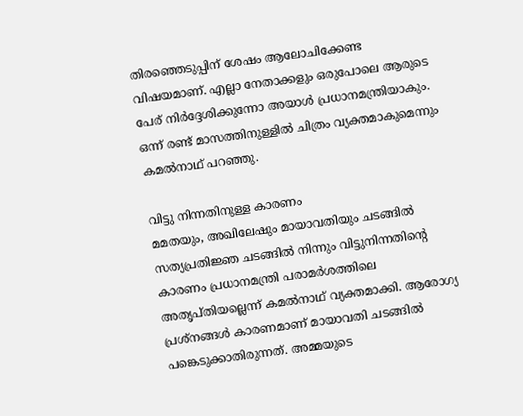തിരഞ്ഞെടുപ്പിന് ശേഷം ആലോചിക്കേണ്ട വിഷയമാണ്. എല്ലാ നേതാക്കളും ഒരുപോലെ ആരുടെ പേര് നിർദ്ദേശിക്കുന്നോ അയാൾ പ്രധാനമന്ത്രിയാകും. ഒന്ന് രണ്ട് മാസത്തിനുള്ളിൽ ചിത്രം വ്യക്തമാകുമെന്നും കമൽനാഥ് പറഞ്ഞു.

വിട്ടു നിന്നതിനുള്ള കാരണം
മമതയും, അഖിലേഷും മായാവതിയും ചടങ്ങിൽ സത്യപ്രതിജ്ഞ ചടങ്ങിൽ നിന്നും വിട്ടുനിന്നതിന്റെ കാരണം പ്രധാനമന്ത്രി പരാമർശത്തിലെ അതൃപ്തിയല്ലെന്ന് കമൽനാഥ് വ്യക്തമാക്കി. ആരോഗ്യ പ്രശ്നങ്ങൾ കാരണമാണ് മായാവതി ചടങ്ങിൽ പങ്കെടുക്കാതിരുന്നത്. അമ്മയുടെ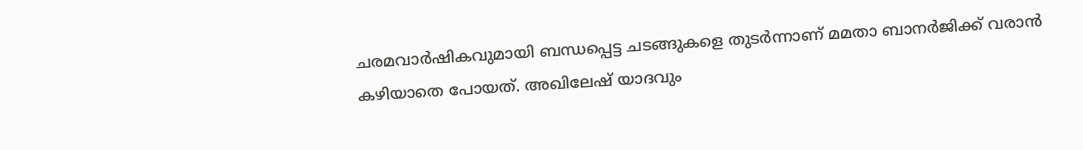ചരമവാർഷികവുമായി ബന്ധപ്പെട്ട ചടങ്ങുകളെ തുടർന്നാണ് മമതാ ബാനർജിക്ക് വരാൻ കഴിയാതെ പോയത്. അഖിലേഷ് യാദവും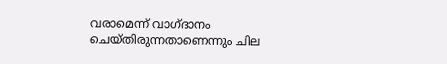വരാമെന്ന് വാഗ്ദാനം ചെയ്തിരുന്നതാണെന്നും ചില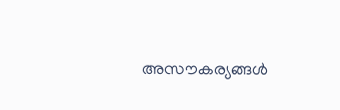അസൗകര്യങ്ങൾ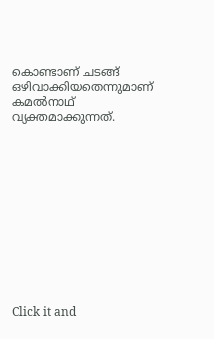കൊണ്ടാണ് ചടങ്ങ് ഒഴിവാക്കിയതെന്നുമാണ് കമൽനാഥ് വ്യക്തമാക്കുന്നത്.












Click it and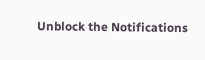Unblock the Notifications